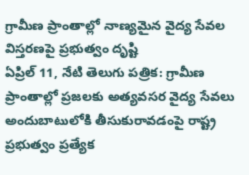గ్రామీణ ప్రాంతాల్లో నాణ్యమైన వైద్య సేవల విస్తరణపై ప్రభుత్వం దృష్టి
ఏప్రిల్ 11, నేటి తెలుగు పత్రిక: గ్రామీణ ప్రాంతాల్లో ప్రజలకు అత్యవసర వైద్య సేవలు అందుబాటులోకి తీసుకురావడంపై రాష్ట్ర ప్రభుత్వం ప్రత్యేక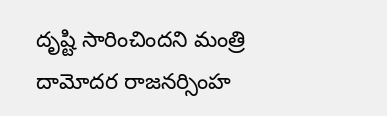దృష్టి సారించిందని మంత్రి దామోదర రాజనర్సింహ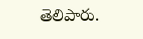తెలిపారు.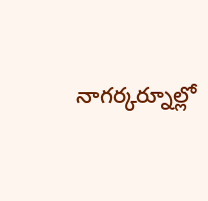నాగర్కర్నూల్లో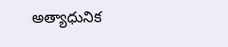అత్యాధునిక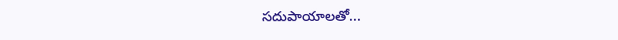సదుపాయాలతో...